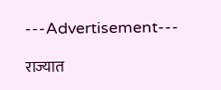---Advertisement---

राज्यात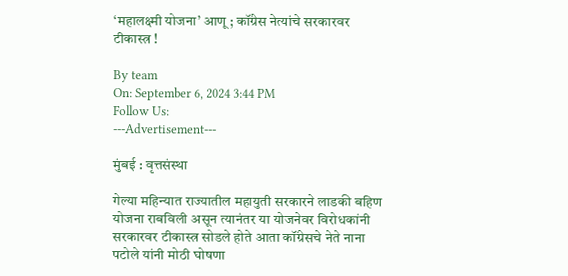‘महालक्ष्मी योजना’ आणू ; कॉंग्रेस नेत्यांचे सरकारवर टीकास्त्र !

By team
On: September 6, 2024 3:44 PM
Follow Us:
---Advertisement---

मुंबई : वृत्तसंस्था

गेल्या महिन्यात राज्यातील महायुती सरकारने लाडकी बहिण योजना राबविली असून त्यानंतर या योजनेवर विरोधकांनी सरकारवर टीकास्त्र सोडले होते आता कॉंग्रेसचे नेते नाना पटोले यांनी मोठी घोषणा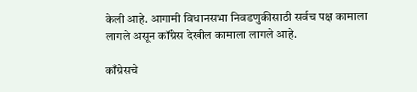केली आहे. आगामी विधानसभा निवडणुकीसाठी सर्वच पक्ष कामाला लागले असून कॉंग्रेस देखील कामाला लागले आहे.

काँग्रेसचे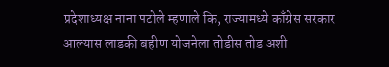प्रदेशाध्यक्ष नाना पटोले म्हणाले कि, राज्यामध्ये काँग्रेस सरकार आल्यास लाडकी बहीण योजनेला तोडीस तोड अशी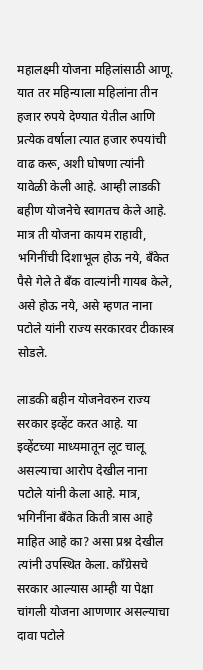महालक्ष्मी योजना महिलांसाठी आणू. यात तर महिन्याला महिलांना तीन हजार रुपये देण्यात येतील आणि प्रत्येक वर्षाला त्यात हजार रुपयांची वाढ करू, अशी घोषणा त्यांनी यावेळी केली आहे. आम्ही लाडकी बहीण योजनेचे स्वागतच केले आहे. मात्र ती योजना कायम राहावी, भगिनींची दिशाभूल होऊ नये, बँकेत पैसे गेले ते बँक वाल्यांनी गायब केले, असे होऊ नये, असे म्हणत नाना पटोले यांनी राज्य सरकारवर टीकास्त्र सोडले.

लाडकी बहीन योजनेवरुन राज्य सरकार इव्हेंट करत आहे. या इव्हेंटच्या माध्यमातून लूट चालू असल्याचा आरोप देखील नाना पटोले यांनी केला आहे. मात्र, भगिनींना बँकेत किती त्रास आहे माहित आहे का? असा प्रश्न देखील त्यांनी उपस्थित केला. काँग्रेसचे सरकार आल्यास आम्ही या पेक्षा चांगली योजना आणणार असल्याचा दावा पटोले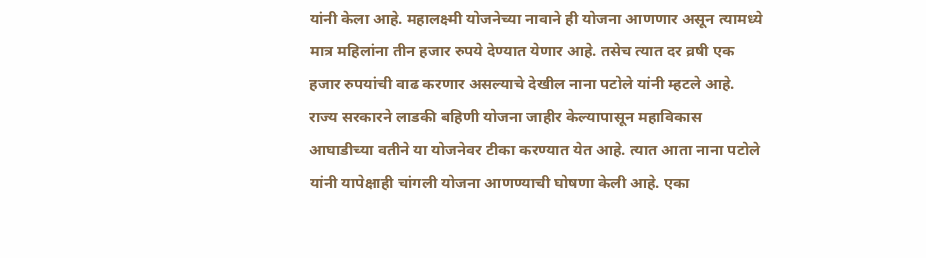यांनी केला आहे. महालक्ष्मी योजनेच्या नावाने ही योजना आणणार असून त्यामध्ये मात्र महिलांना तीन हजार रुपये देण्यात येणार आहे. तसेच त्यात दर व्रषी एक हजार रुपयांची वाढ करणार असल्याचे देखील नाना पटोले यांनी म्हटले आहे. राज्य सरकारने लाडकी बहिणी योजना जाहीर केल्यापासून महाविकास आघाडीच्या वतीने या योजनेवर टीका करण्यात येत आहे. त्यात आता नाना पटोले यांनी यापेक्षाही चांगली योजना आणण्याची घोषणा केली आहे. एका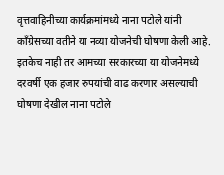वृत्तवाहिनीच्या कार्यक्रमांमध्ये नाना पटोले यांनी काँग्रेसच्या वतीने या नव्या योजनेची घोषणा केली आहे. इतकेच नाही तर आमच्या सरकारच्या या योजनेमध्ये दरवर्षी एक हजार रुपयांची वाढ करणार असल्याची घोषणा देखील नाना पटोले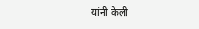यांनी केली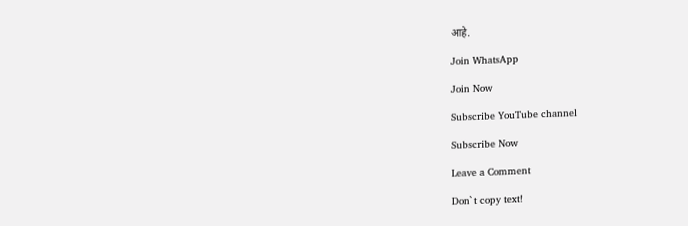आहे.

Join WhatsApp

Join Now

Subscribe YouTube channel

Subscribe Now

Leave a Comment

Don`t copy text!